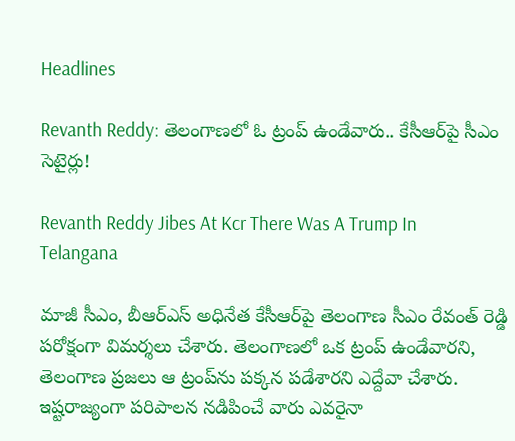Headlines

Revanth Reddy: తెలంగాణలో ఓ ట్రంప్ ఉండేవారు.. కేసీఆర్‌పై సీఎం సెటైర్లు!

Revanth Reddy Jibes At Kcr There Was A Trump In Telangana

మాజీ సీఎం, బీఆర్ఎస్ అధినేత కేసీఆర్‌పై తెలంగాణ సీఎం రేవంత్ రెడ్డి పరోక్షంగా విమర్శలు చేశారు. తెలంగాణలో ఒక ట్రంప్ ఉండేవారని, తెలంగాణ ప్రజలు ఆ ట్రంప్‌ను పక్కన పడేశారని ఎద్దేవా చేశారు. ఇష్టరాజ్యంగా పరిపాలన నడిపించే వారు ఎవరైనా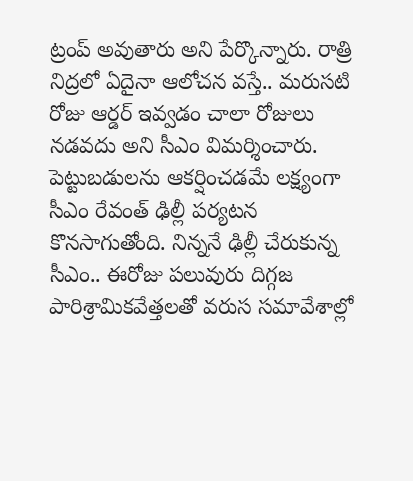ట్రంప్ అవుతారు అని పేర్కొన్నారు. రాత్రి నిద్రలో ఏదైనా ఆలోచన వస్తే.. మరుసటి రోజు ఆర్డర్ ఇవ్వడం చాలా రోజులు నడవదు అని సీఎం విమర్శించారు. పెట్టుబడులను ఆకర్షించడమే లక్ష్యంగా సీఎం రేవంత్‌ ఢిల్లీ పర్యటన కొనసాగుతోంది. నిన్ననే ఢిల్లీ చేరుకున్న సీఎం.. ఈరోజు పలువురు దిగ్గజ పారిశ్రామికవేత్తలతో వరుస సమావేశాల్లో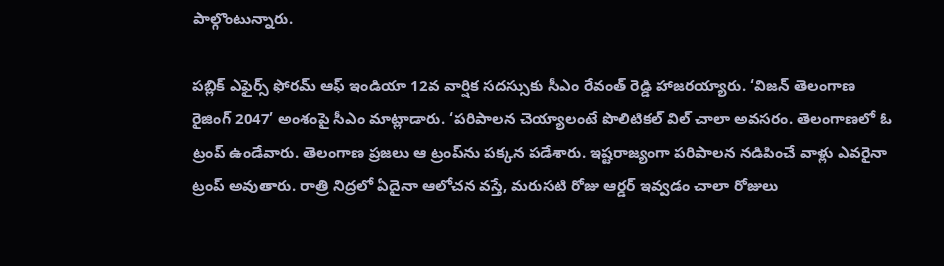పాల్గొంటున్నారు.

పబ్లిక్ ఎఫైర్స్ ఫోరమ్ ఆఫ్ ఇండియా 12వ వార్షిక సదస్సుకు సీఎం రేవంత్ రెడ్డి హాజరయ్యారు. ‘విజన్ తెలంగాణ రైజింగ్ 2047’ అంశంపై సీఎం మాట్లాడారు. ‘పరిపాలన చెయ్యాలంటే పొలిటికల్ విల్ చాలా అవసరం. తెలంగాణలో ఓ ట్రంప్ ఉండేవారు. తెలంగాణ ప్రజలు ఆ ట్రంప్‌ను పక్కన పడేశారు. ఇష్టరాజ్యంగా పరిపాలన నడిపించే వాళ్లు ఎవరైనా ట్రంప్ అవుతారు. రాత్రి నిద్రలో ఏదైనా ఆలోచన వస్తే, మరుసటి రోజు ఆర్డర్ ఇవ్వడం చాలా రోజులు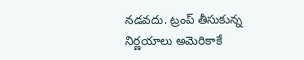నడవదు. ట్రంప్ తీసుకున్న నిర్ణయాలు అమెరికాకే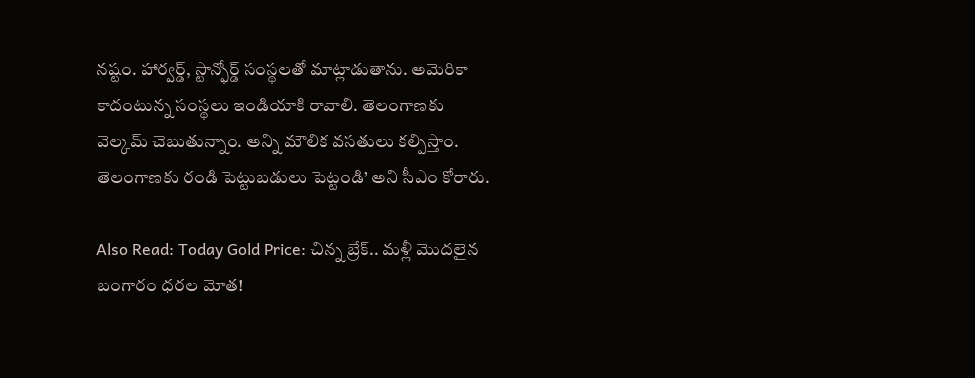నష్టం. హార్వర్డ్, స్టాన్ఫోర్డ్ సంస్థలతో మాట్లాడుతాను. అమెరికా కాదంటున్న సంస్థలు ఇండియాకి రావాలి. తెలంగాణకు వెల్కమ్ చెబుతున్నాం. అన్ని మౌలిక వసతులు కల్పిస్తాం. తెలంగాణకు రండి పెట్టుబడులు పెట్టండి’ అని సీఎం కోరారు.

Also Read: Today Gold Price: చిన్న బ్రేక్.. మళ్లీ మొదలైన బంగారం ధరల మోత!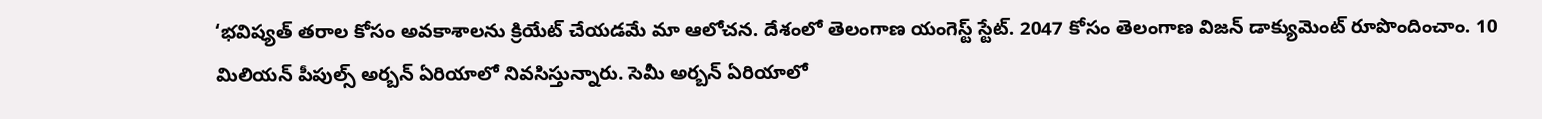‘భవిష్యత్ తరాల కోసం అవకాశాలను క్రియేట్ చేయడమే మా ఆలోచన. దేశంలో తెలంగాణ యంగెస్ట్ స్టేట్. 2047 కోసం తెలంగాణ విజన్ డాక్యుమెంట్ రూపొందించాం. 10 మిలియన్ పీపుల్స్ అర్బన్ ఏరియాలో నివసిస్తున్నారు. సెమీ అర్బన్ ఏరియాలో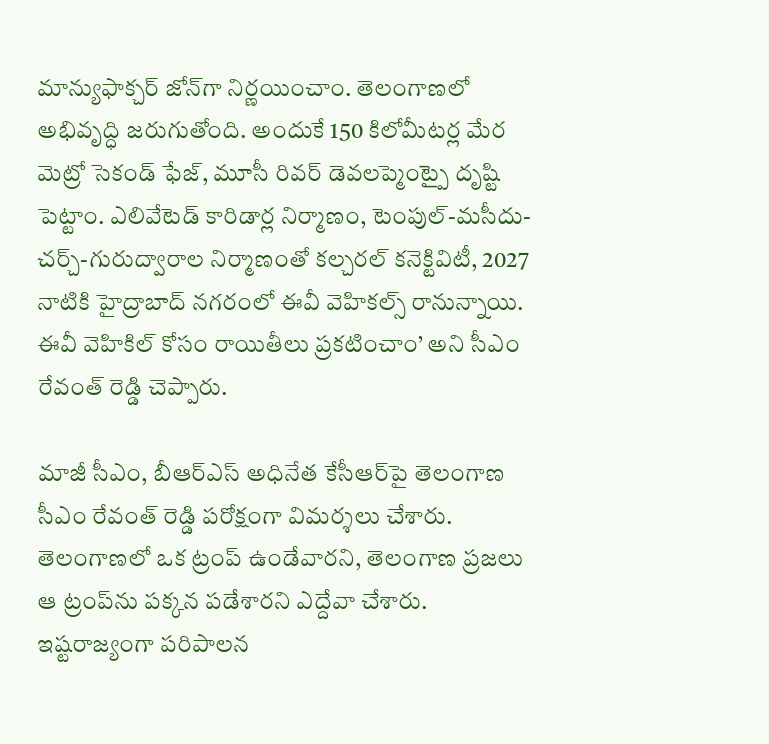మాన్యుఫాక్చర్ జోన్‌గా నిర్ణయించాం. తెలంగాణలో అభివృద్ధి జరుగుతోంది. అందుకే 150 కిలోమీటర్ల మేర మెట్రో సెకండ్ ఫేజ్, మూసీ రివర్ డెవలప్మెంట్పై దృష్టి పెట్టాం. ఎలివేటెడ్ కారిడార్ల నిర్మాణం, టెంపుల్-మసీదు-చర్చ్-గురుద్వారాల నిర్మాణంతో కల్చరల్ కనెక్టివిటీ, 2027 నాటికి హైద్రాబాద్ నగరంలో ఈవీ వెహికల్స్ రానున్నాయి. ఈవీ వెహికిల్ కోసం రాయితీలు ప్రకటించాం’ అని సీఎం రేవంత్ రెడ్డి చెప్పారు.

మాజీ సీఎం, బీఆర్ఎస్ అధినేత కేసీఆర్‌పై తెలంగాణ సీఎం రేవంత్ రెడ్డి పరోక్షంగా విమర్శలు చేశారు. తెలంగాణలో ఒక ట్రంప్ ఉండేవారని, తెలంగాణ ప్రజలు ఆ ట్రంప్‌ను పక్కన పడేశారని ఎద్దేవా చేశారు. ఇష్టరాజ్యంగా పరిపాలన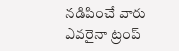నడిపించే వారు ఎవరైనా ట్రంప్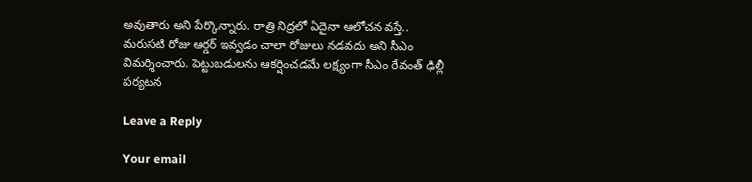అవుతారు అని పేర్కొన్నారు. రాత్రి నిద్రలో ఏదైనా ఆలోచన వస్తే.. మరుసటి రోజు ఆర్డర్ ఇవ్వడం చాలా రోజులు నడవదు అని సీఎం విమర్శించారు. పెట్టుబడులను ఆకర్షించడమే లక్ష్యంగా సీఎం రేవంత్‌ ఢిల్లీ పర్యటన

Leave a Reply

Your email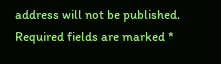address will not be published. Required fields are marked *